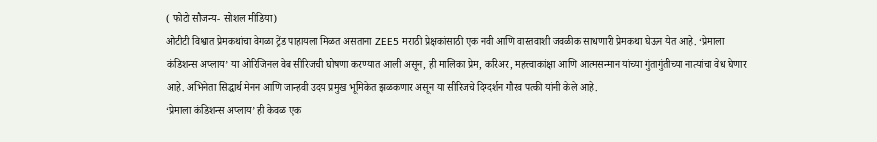( फोटो सौजन्य- सोशल मीडिया)
ओटीटी विश्वात प्रेमकथांचा वेगळा ट्रेंड पाहायला मिळत असताना ZEE5 मराठी प्रेक्षकांसाठी एक नवी आणि वास्तवाशी जवळीक साधणारी प्रेमकथा घेऊन येत आहे. ‘प्रेमाला कंडिशन्स अप्लाय’ या ओरिजिनल वेब सीरिजची घोषणा करण्यात आली असून, ही मालिका प्रेम, करिअर, महत्त्वाकांक्षा आणि आत्मसन्मान यांच्या गुंतागुंतीच्या नात्यांचा वेध घेणार आहे. अभिनेता सिद्धार्थ मेनन आणि जान्हवी उदय प्रमुख भूमिकेत झळकणार असून या सीरिजचे दिग्दर्शन गौरव पत्की यांनी केले आहे.
‘प्रेमाला कंडिशन्स अप्लाय’ ही केवळ एक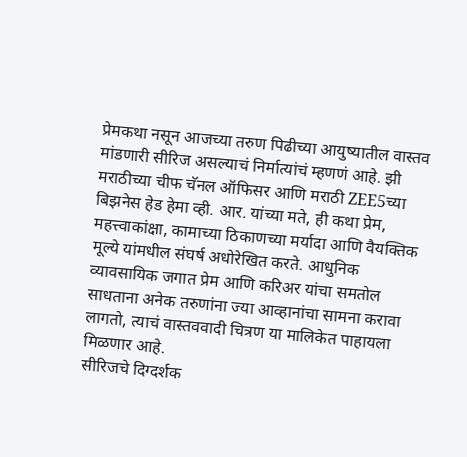प्रेमकथा नसून आजच्या तरुण पिढीच्या आयुष्यातील वास्तव मांडणारी सीरिज असल्याचं निर्मात्यांचं म्हणणं आहे. झी मराठीच्या चीफ चॅनल ऑफिसर आणि मराठी ZEE5च्या बिझनेस हेड हेमा व्ही. आर. यांच्या मते, ही कथा प्रेम, महत्त्वाकांक्षा, कामाच्या ठिकाणच्या मर्यादा आणि वैयक्तिक मूल्ये यांमधील संघर्ष अधोरेखित करते. आधुनिक व्यावसायिक जगात प्रेम आणि करिअर यांचा समतोल साधताना अनेक तरुणांना ज्या आव्हानांचा सामना करावा लागतो, त्याचं वास्तववादी चित्रण या मालिकेत पाहायला मिळणार आहे.
सीरिजचे दिग्दर्शक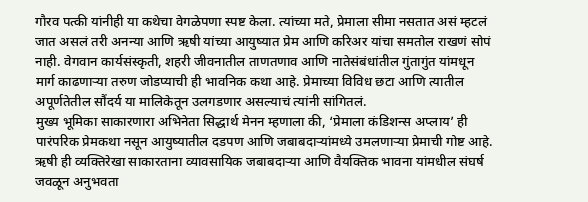गौरव पत्की यांनीही या कथेचा वेगळेपणा स्पष्ट केला. त्यांच्या मते, प्रेमाला सीमा नसतात असं म्हटलं जात असलं तरी अनन्या आणि ऋषी यांच्या आयुष्यात प्रेम आणि करिअर यांचा समतोल राखणं सोपं नाही. वेगवान कार्यसंस्कृती, शहरी जीवनातील ताणतणाव आणि नातेसंबंधांतील गुंतागुंत यांमधून मार्ग काढणाऱ्या तरुण जोडप्याची ही भावनिक कथा आहे. प्रेमाच्या विविध छटा आणि त्यातील अपूर्णतेतील सौंदर्य या मालिकेतून उलगडणार असल्याचं त्यांनी सांगितलं.
मुख्य भूमिका साकारणारा अभिनेता सिद्धार्थ मेनन म्हणाला की, ‘प्रेमाला कंडिशन्स अप्लाय’ ही पारंपरिक प्रेमकथा नसून आयुष्यातील दडपण आणि जबाबदाऱ्यांमध्ये उमलणाऱ्या प्रेमाची गोष्ट आहे. ऋषी ही व्यक्तिरेखा साकारताना व्यावसायिक जबाबदाऱ्या आणि वैयक्तिक भावना यांमधील संघर्ष जवळून अनुभवता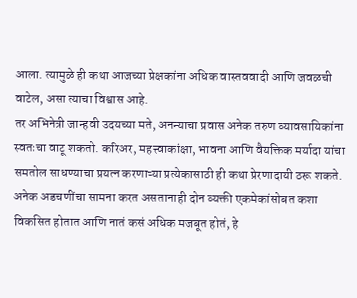आला. त्यामुळे ही कथा आजच्या प्रेक्षकांना अधिक वास्तववादी आणि जवळची वाटेल, असा त्याचा विश्वास आहे.
तर अभिनेत्री जान्हवी उदयच्या मते, अनन्याचा प्रवास अनेक तरुण व्यावसायिकांना स्वतःचा वाटू शकतो. करिअर, महत्त्वाकांक्षा, भावना आणि वैयक्तिक मर्यादा यांचा समतोल साधण्याचा प्रयत्न करणाऱ्या प्रत्येकासाठी ही कथा प्रेरणादायी ठरू शकते. अनेक अडचणींचा सामना करत असतानाही दोन व्यक्ती एकमेकांसोबत कशा विकसित होतात आणि नातं कसं अधिक मजबूत होतं, हे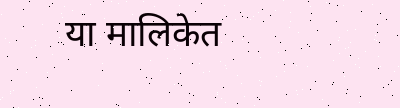या मालिकेत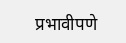प्रभावीपणे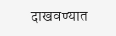दाखवण्यात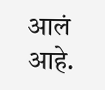आलं आहे.